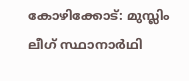കോഴിക്കോട്: മുസ്ലിം ലീഗ് സ്ഥാനാർഥി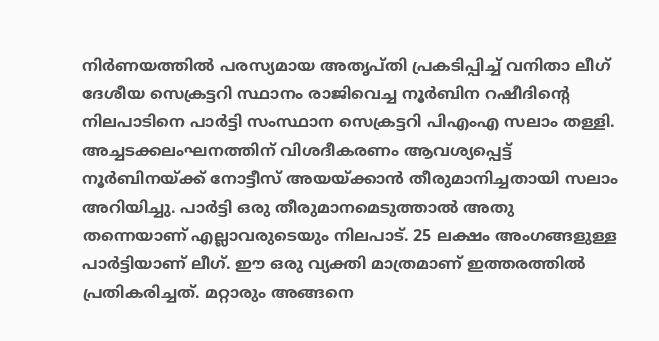നിർണയത്തിൽ പരസ്യമായ അതൃപ്തി പ്രകടിപ്പിച്ച് വനിതാ ലീഗ് ദേശീയ സെക്രട്ടറി സ്ഥാനം രാജിവെച്ച നൂർബിന റഷീദിന്റെ നിലപാടിനെ പാർട്ടി സംസ്ഥാന സെക്രട്ടറി പിഎംഎ സലാം തള്ളി. അച്ചടക്കലംഘനത്തിന് വിശദീകരണം ആവശ്യപ്പെട്ട് നൂർബിനയ്ക്ക് നോട്ടീസ് അയയ്ക്കാൻ തീരുമാനിച്ചതായി സലാം അറിയിച്ചു. പാർട്ടി ഒരു തീരുമാനമെടുത്താൽ അതു തന്നെയാണ് എല്ലാവരുടെയും നിലപാട്. 25 ലക്ഷം അംഗങ്ങളുള്ള പാർട്ടിയാണ് ലീഗ്. ഈ ഒരു വ്യക്തി മാത്രമാണ് ഇത്തരത്തിൽ പ്രതികരിച്ചത്. മറ്റാരും അങ്ങനെ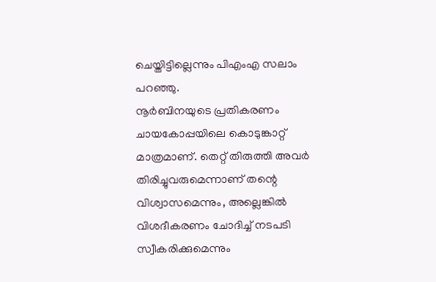ചെയ്തിട്ടില്ലെന്നും പിഎംഎ സലാം പറഞ്ഞു.
നൂർബിനയുടെ പ്രതികരണം ചായകോപ്പയിലെ കൊടുങ്കാറ്റ് മാത്രമാണ്. തെറ്റ് തിരുത്തി അവർ തിരിച്ചുവരുമെന്നാണ് തന്റെ വിശ്വാസമെന്നും, അല്ലെങ്കിൽ വിശദീകരണം ചോദിച്ച് നടപടി സ്വീകരിക്കുമെന്നും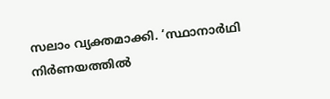സലാം വ്യക്തമാക്കി. ‘സ്ഥാനാർഥി നിർണയത്തിൽ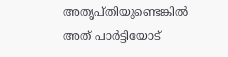അതൃപ്തിയുണ്ടെങ്കിൽ അത് പാർട്ടിയോട്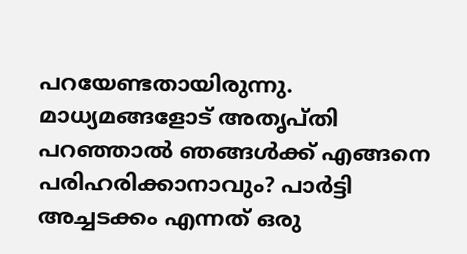പറയേണ്ടതായിരുന്നു. മാധ്യമങ്ങളോട് അതൃപ്തി പറഞ്ഞാൽ ഞങ്ങൾക്ക് എങ്ങനെ പരിഹരിക്കാനാവും? പാർട്ടി അച്ചടക്കം എന്നത് ഒരു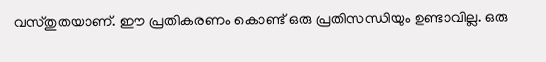വസ്തുതയാണ്. ഈ പ്രതികരണം കൊണ്ട് ഒരു പ്രതിസന്ധിയും ഉണ്ടാവില്ല. ഒരു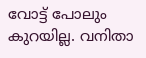വോട്ട് പോലും കുറയില്ല. വനിതാ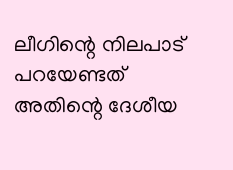ലീഗിന്റെ നിലപാട് പറയേണ്ടത് അതിന്റെ ദേശീയ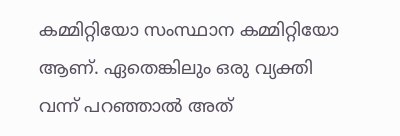കമ്മിറ്റിയോ സംസ്ഥാന കമ്മിറ്റിയോ ആണ്. ഏതെങ്കിലും ഒരു വ്യക്തി വന്ന് പറഞ്ഞാൽ അത്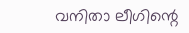വനിതാ ലീഗിന്റെ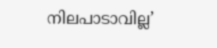നിലപാടാവില്ല’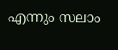എന്നും സലാം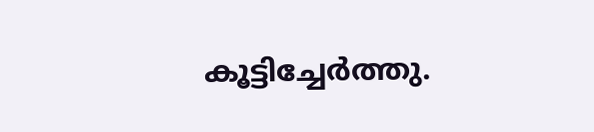കൂട്ടിച്ചേർത്തു.